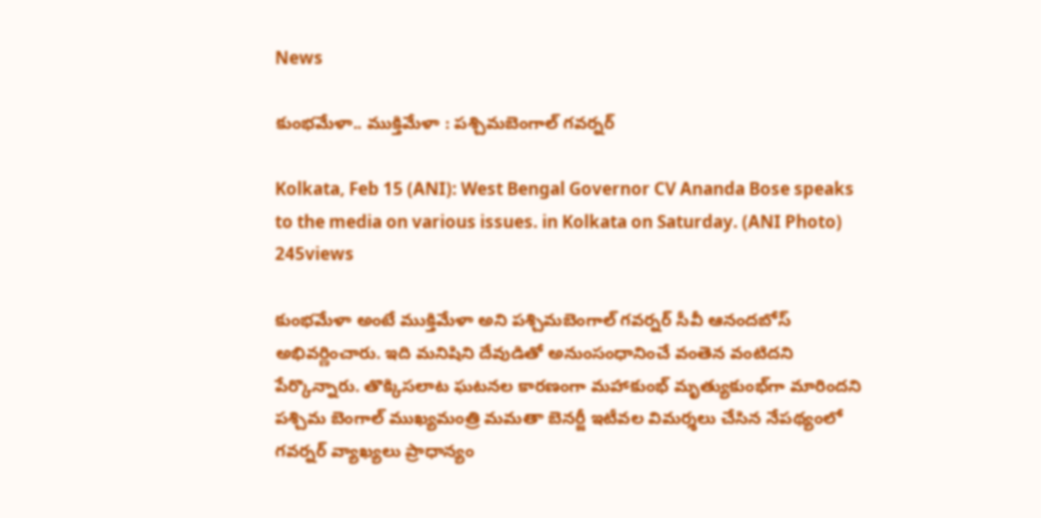News

కుంభమేళా.. ముక్తిమేళా : పశ్చిమబెంగాల్‌ గవర్నర్‌

Kolkata, Feb 15 (ANI): West Bengal Governor CV Ananda Bose speaks to the media on various issues. in Kolkata on Saturday. (ANI Photo)
245views

కుంభమేళా అంటే ముక్తిమేళా అని పశ్చిమబెంగాల్‌ గవర్నర్‌ సీవీ ఆనందబోస్‌ అభివర్ణించారు. ఇది మనిషిని దేవుడితో అనుంసంధానించే వంతెన వంటిదని పేర్కొన్నారు. తొక్కిసలాట ఘటనల కారణంగా మహాకుంభ్‌ మృత్యుకుంభ్‌గా మారిందని పశ్చిమ బెంగాల్‌ ముఖ్యమంత్రి మమతా బెనర్జీ ఇటీవల విమర్శలు చేసిన నేపథ్యంలో గవర్నర్‌ వ్యాఖ్యలు ప్రాధాన్యం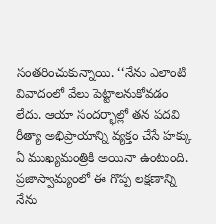సంతరించుకున్నాయి. ‘‘నేను ఎలాంటి వివాదంలో వేలు పెట్టాలనుకోవడం లేదు. ఆయా సందర్భాల్లో తన పదవి రీత్యా అభిప్రాయాన్ని వ్యక్తం చేసే హక్కు ఏ ముఖ్యమంత్రికి అయినా ఉంటుంది. ప్రజాస్వామ్యంలో ఈ గొప్ప లక్షణాన్ని నేను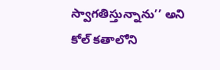స్వాగతిస్తున్నాను’’ అని కోల్ కతాలోని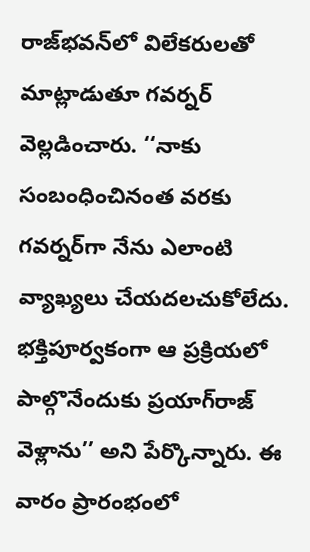రాజ్‌భవన్‌లో విలేకరులతో మాట్లాడుతూ గవర్నర్‌ వెల్లడించారు. ‘‘నాకు సంబంధించినంత వరకు గవర్నర్‌గా నేను ఎలాంటి వ్యాఖ్యలు చేయదలచుకోలేదు. భక్తిపూర్వకంగా ఆ ప్రక్రియలో పాల్గొనేందుకు ప్రయాగ్‌రాజ్‌ వెళ్లాను’’ అని పేర్కొన్నారు. ఈ వారం ప్రారంభంలో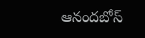ఆనందబోస్‌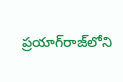ప్రయాగ్‌రాజ్‌లోని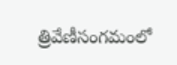త్రివేణీసంగమంలో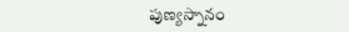పుణ్యస్నానం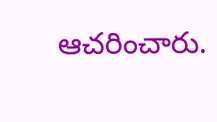ఆచరించారు.